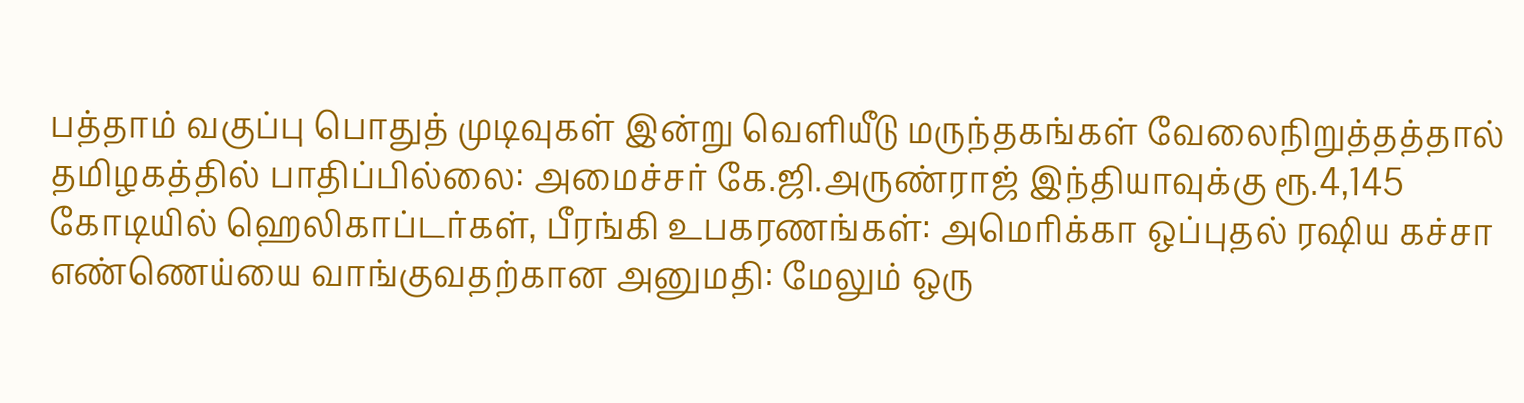பத்தாம் வகுப்பு பொதுத் முடிவுகள் இன்று வெளியீடு மருந்தகங்கள் வேலைநிறுத்தத்தால் தமிழகத்தில் பாதிப்பில்லை: அமைச்சர் கே.ஜி.அருண்ராஜ் இந்தியாவுக்கு ரூ.4,145 கோடியில் ஹெலிகாப்டர்கள், பீரங்கி உபகரணங்கள்: அமெரிக்கா ஒப்புதல் ரஷிய கச்சா எண்ணெய்யை வாங்குவதற்கான அனுமதி: மேலும் ஒரு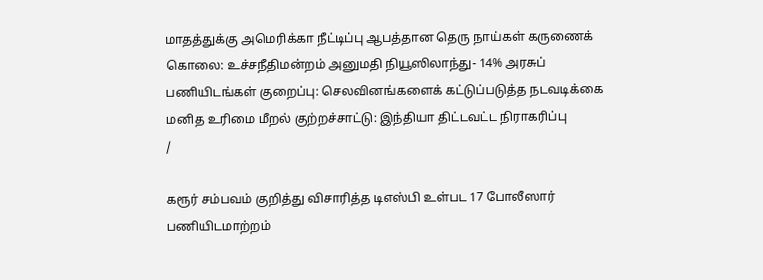மாதத்துக்கு அமெரிக்கா நீட்டிப்பு ஆபத்தான தெரு நாய்கள் கருணைக் கொலை: உச்சநீதிமன்றம் அனுமதி நியூஸிலாந்து- 14% அரசுப் பணியிடங்கள் குறைப்பு: செலவினங்களைக் கட்டுப்படுத்த நடவடிக்கை மனித உரிமை மீறல் குற்றச்சாட்டு: இந்தியா திட்டவட்ட நிராகரிப்பு
/

கரூர் சம்பவம் குறித்து விசாரித்த டிஎஸ்பி உள்பட 17 போலீஸார் பணியிடமாற்றம்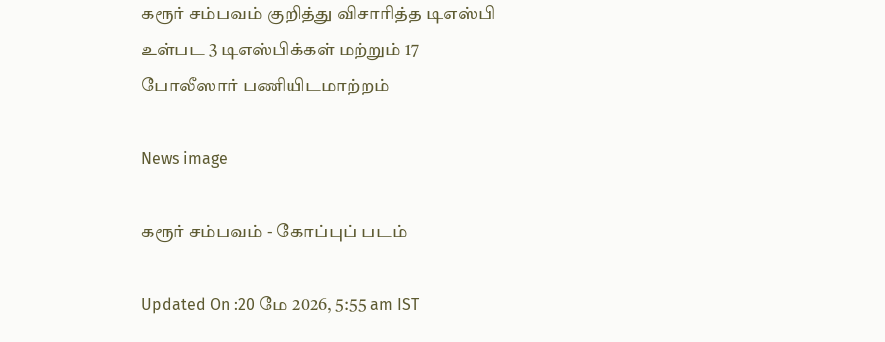கரூர் சம்பவம் குறித்து விசாரித்த டிஎஸ்பி உள்பட 3 டிஎஸ்பிக்கள் மற்றும் 17 போலீஸார் பணியிடமாற்றம்

News image

கரூர் சம்பவம் - கோப்புப் படம்

Updated On :20 மே 2026, 5:55 am IST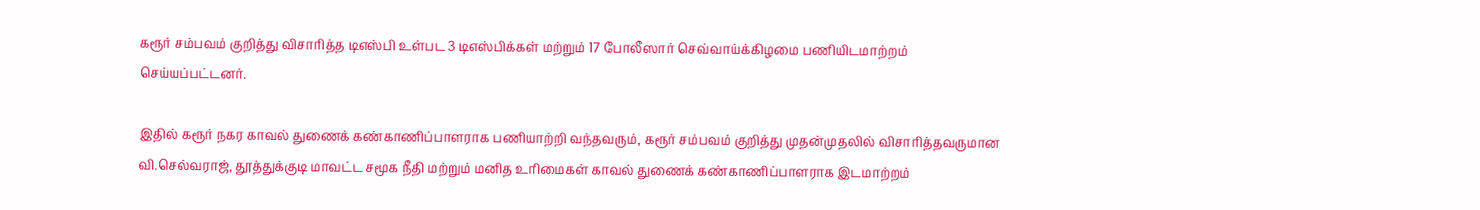கரூர் சம்பவம் குறித்து விசாரித்த டிஎஸ்பி உள்பட 3 டிஎஸ்பிக்கள் மற்றும் 17 போலீஸார் செவ்வாய்க்கிழமை பணியிடமாற்றம் செய்யப்பட்டனர்.

இதில் கரூர் நகர காவல் துணைக் கண்காணிப்பாளராக பணியாற்றி வந்தவரும், கரூர் சம்பவம் குறித்து முதன்முதலில் விசாரித்தவருமான வி.செல்வராஜ், தூத்துக்குடி மாவட்ட சமூக நீதி மற்றும் மனித உரிமைகள் காவல் துணைக் கண்காணிப்பாளராக இடமாற்றம்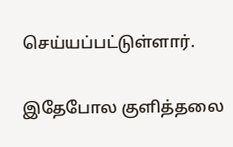செய்யப்பட்டுள்ளார்.

இதேபோல குளித்தலை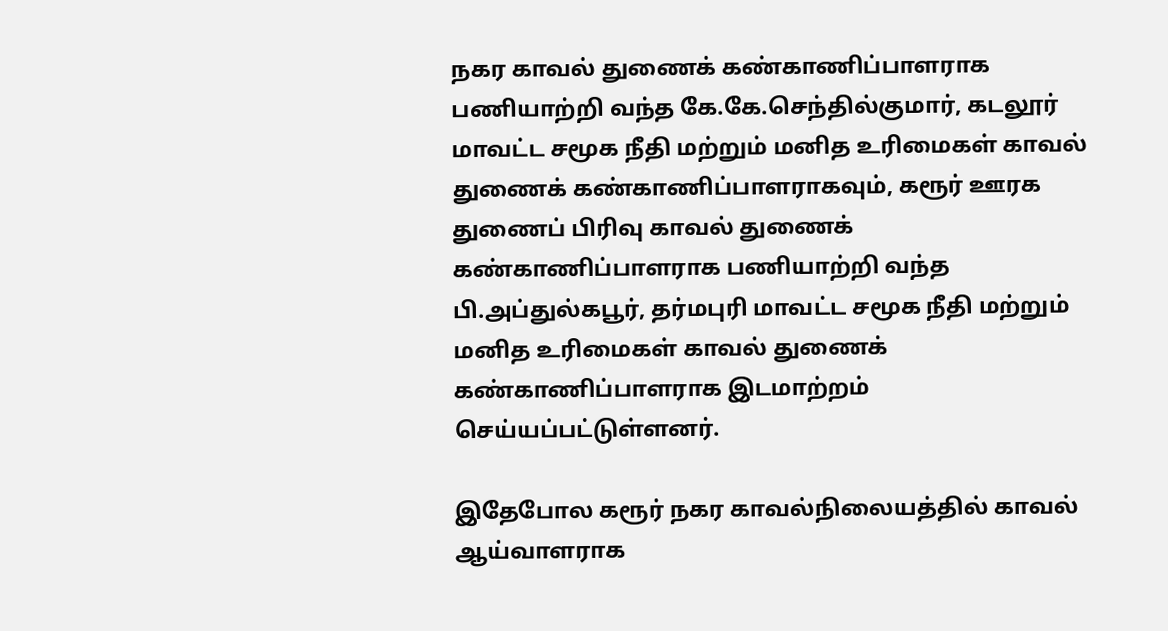நகர காவல் துணைக் கண்காணிப்பாளராக பணியாற்றி வந்த கே.கே.செந்தில்குமார், கடலூர் மாவட்ட சமூக நீதி மற்றும் மனித உரிமைகள் காவல் துணைக் கண்காணிப்பாளராகவும், கரூர் ஊரக துணைப் பிரிவு காவல் துணைக் கண்காணிப்பாளராக பணியாற்றி வந்த பி.அப்துல்கபூர், தர்மபுரி மாவட்ட சமூக நீதி மற்றும் மனித உரிமைகள் காவல் துணைக் கண்காணிப்பாளராக இடமாற்றம் செய்யப்பட்டுள்ளனர்.

இதேபோல கரூர் நகர காவல்நிலையத்தில் காவல் ஆய்வாளராக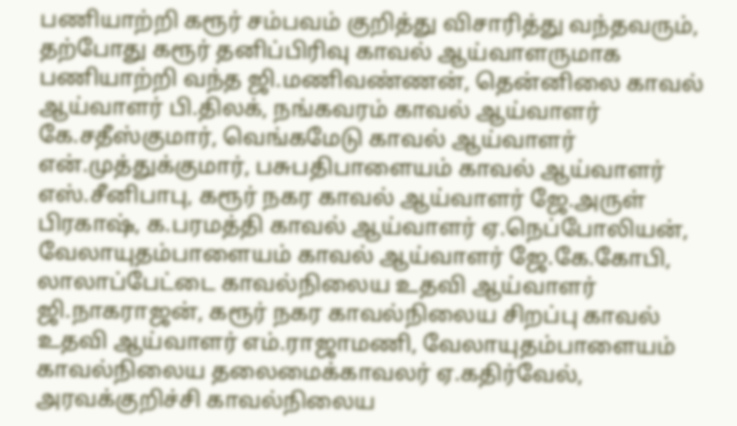பணியாற்றி கரூர் சம்பவம் குறித்து விசாரித்து வந்தவரும், தற்போது கரூர் தனிப்பிரிவு காவல் ஆய்வாளருமாக பணியாற்றி வந்த ஜி.மணிவண்ணன், தென்னிலை காவல் ஆய்வாளர் பி.திலக், நங்கவரம் காவல் ஆய்வாளர் கே.சதீஸ்குமார், வெங்கமேடு காவல் ஆய்வாளர் என்.முத்துக்குமார், பசுபதிபாளையம் காவல் ஆய்வாளர் எஸ்.சீனிபாபு, கரூர் நகர காவல் ஆய்வாளர் ஜே.அருள் பிரகாஷ், க.பரமத்தி காவல் ஆய்வாளர் ஏ.நெப்போலியன், வேலாயுதம்பாளையம் காவல் ஆய்வாளர் ஜே.கே.கோபி, லாலாப்பேட்டை காவல்நிலைய உதவி ஆய்வாளர் ஜி.நாகராஜன், கரூர் நகர காவல்நிலைய சிறப்பு காவல் உதவி ஆய்வாளர் எம்.ராஜாமணி, வேலாயுதம்பாளையம் காவல்நிலைய தலைமைக்காவலர் ஏ.கதிர்வேல், அரவக்குறிச்சி காவல்நிலைய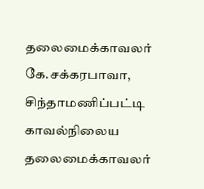தலைமைக்காவலர் கே.சக்கரபாவா, சிந்தாமணிப்பட்டி காவல்நிலைய தலைமைக்காவலர்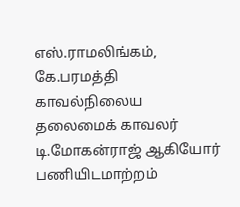எஸ்.ராமலிங்கம், கே.பரமத்தி காவல்நிலைய தலைமைக் காவலர் டி.மோகன்ராஜ் ஆகியோர் பணியிடமாற்றம்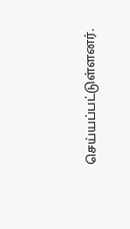செய்யப்பட்டுள்ளனர்.